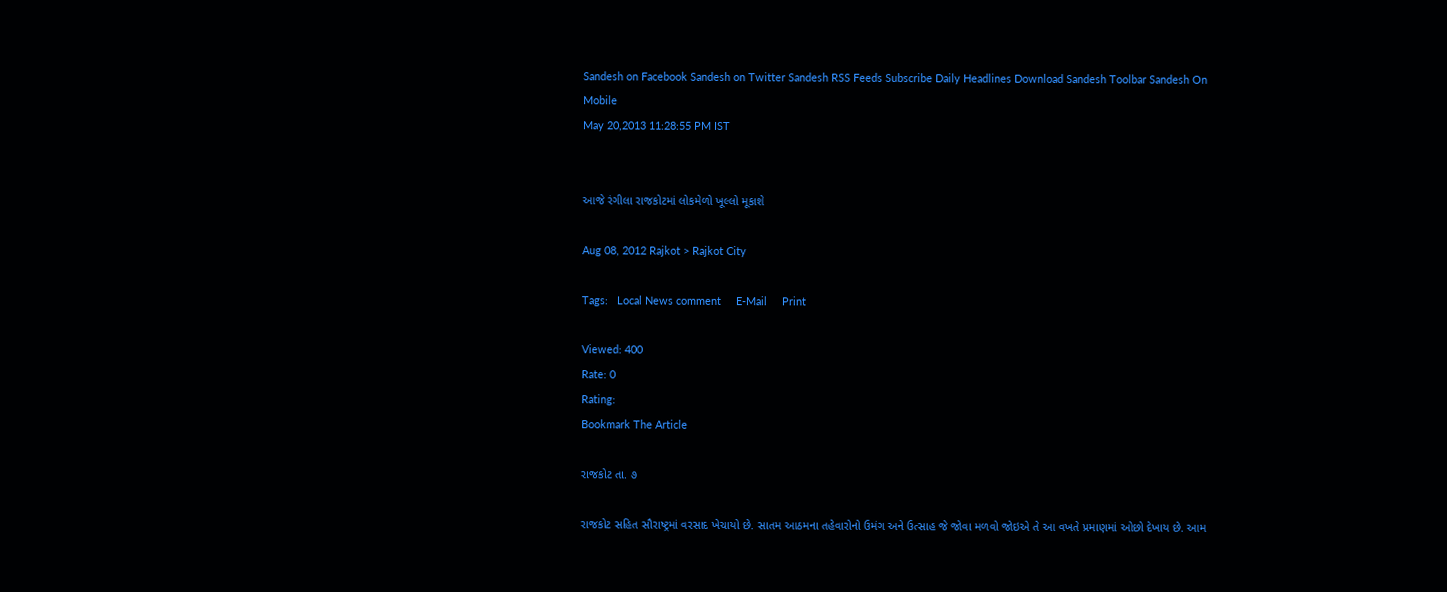Sandesh on Facebook Sandesh on Twitter Sandesh RSS Feeds Subscribe Daily Headlines Download Sandesh Toolbar Sandesh On Mobile
May 20,2013 11:28:55 PM IST


આજે રંગીલા રાજકોટમાં લોકમેળો ખૂલ્લો મૂકાશે

Aug 08, 2012 Rajkot > Rajkot City

Tags:   Local News comment     E-Mail     Print

Viewed: 400
Rate: 0
Rating:
Bookmark The Article

રાજકોટ તા. ૭

રાજકોટ સહિત સૌરાષ્ટ્રમાં વરસાદ ખેચાયો છે. સાતમ આઠમના તહેવારોનો ઉમંગ અને ઉત્સાહ જે જોવા મળવો જોઇએ તે આ વખતે પ્રમાણમાં ઓછો દેખાય છે. આમ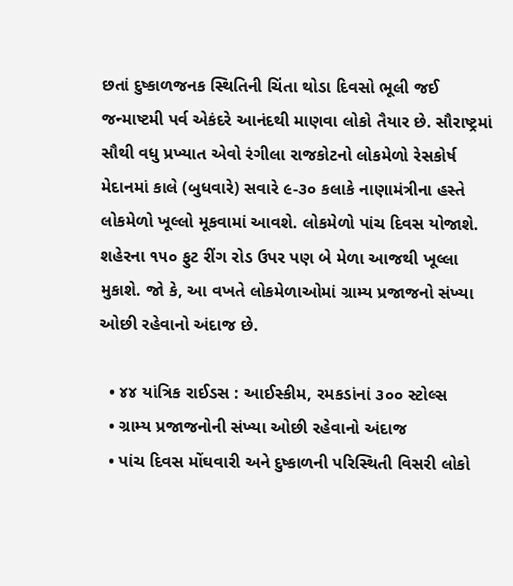છતાં દુષ્કાળજનક સ્થિતિની ચિંતા થોડા દિવસો ભૂલી જઈ જન્માષ્ટમી પર્વ એકંદરે આનંદથી માણવા લોકો તૈયાર છે. સૌરાષ્ટ્રમાં સૌથી વધુ પ્રખ્યાત એવો રંગીલા રાજકોટનો લોકમેળો રેસકોર્ષ મેદાનમાં કાલે (બુધવારે) સવારે ૯-૩૦ કલાકે નાણામંત્રીના હસ્તે લોકમેળો ખૂલ્લો મૂકવામાં આવશે. લોકમેળો પાંચ દિવસ યોજાશે. શહેરના ૧૫૦ ફુટ રીંગ રોડ ઉપર પણ બે મેળા આજથી ખૂલ્લા મુકાશે. જો કે, આ વખતે લોકમેળાઓમાં ગ્રામ્ય પ્રજાજનો સંખ્યા ઓછી રહેવાનો અંદાજ છે.

  • ૪૪ યાંત્રિક રાઈડસ : આઈસ્કીમ, રમકડાંનાં ૩૦૦ સ્ટોલ્સ
  • ગ્રામ્ય પ્રજાજનોની સંખ્યા ઓછી રહેવાનો અંદાજ
  • પાંચ દિવસ મોંઘવારી અને દુષ્કાળની પરિસ્થિતી વિસરી લોકો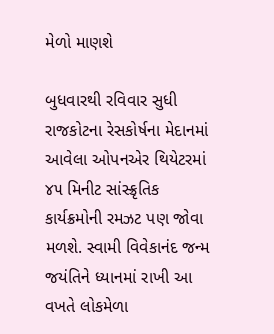મેળો માણશે

બુધવારથી રવિવાર સુધી રાજકોટના રેસકોર્ષના મેદાનમાં આવેલા ઓપનએર થિયેટરમાં ૪૫ મિનીટ સાંસ્ક્રૃતિક કાર્યક્રમોની રમઝટ પણ જોવા મળશે. સ્વામી વિવેકાનંદ જન્મ જયંતિને ધ્યાનમાં રાખી આ વખતે લોકમેળા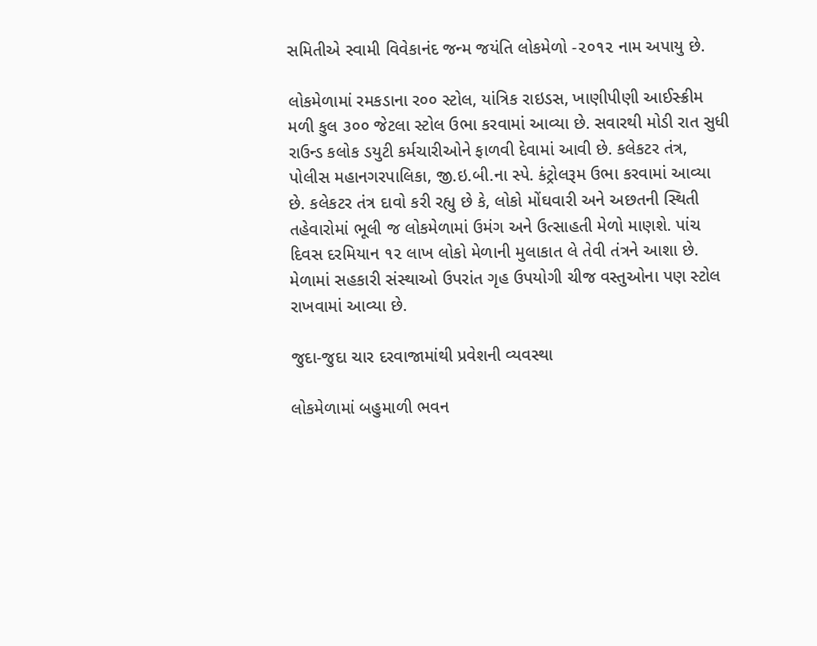સમિતીએ સ્વામી વિવેકાનંદ જન્મ જયંતિ લોકમેળો -૨૦૧૨ નામ અપાયુ છે.

લોકમેળામાં રમકડાના ર૦૦ સ્ટોલ, યાંત્રિક રાઇડસ, ખાણીપીણી આઈસ્ક્રીમ મળી કુલ ૩૦૦ જેટલા સ્ટોલ ઉભા કરવામાં આવ્યા છે. સવારથી મોડી રાત સુધી રાઉન્ડ કલોક ડયુટી કર્મચારીઓને ફાળવી દેવામાં આવી છે. કલેકટર તંત્ર, પોલીસ મહાનગરપાલિકા, જી.ઇ.બી.ના સ્પે. કંટ્રોલરૂમ ઉભા કરવામાં આવ્યા છે. કલેકટર તંત્ર દાવો કરી રહ્યુ છે કે, લોકો મોંઘવારી અને અછતની સ્થિતી તહેવારોમાં ભૂલી જ લોકમેળામાં ઉમંગ અને ઉત્સાહતી મેળો માણશે. પાંચ દિવસ દરમિયાન ૧૨ લાખ લોકો મેળાની મુલાકાત લે તેવી તંત્રને આશા છે. મેળામાં સહકારી સંસ્થાઓ ઉપરાંત ગૃહ ઉપયોગી ચીજ વસ્તુઓના પણ સ્ટોલ રાખવામાં આવ્યા છે.

જુદા-જુદા ચાર દરવાજામાંથી પ્રવેશની વ્યવસ્થા

લોકમેળામાં બહુમાળી ભવન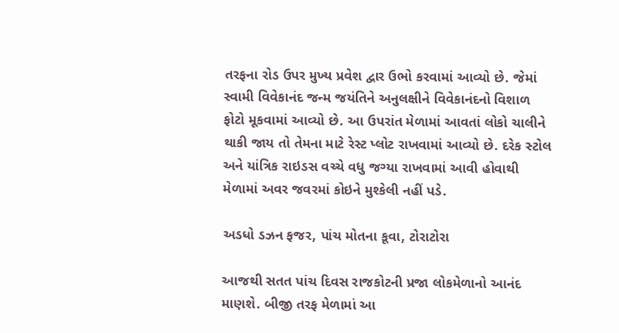તરફના રોડ ઉપર મુખ્ય પ્રવેશ દ્વાર ઉભો કરવામાં આવ્યો છે. જેમાં સ્વામી વિવેકાનંદ જન્મ જયંતિને અનુલક્ષીને વિવેકાનંદનો વિશાળ ફોટો મૂકવામાં આવ્યો છે. આ ઉપરાંત મેળામાં આવતાં લોકો ચાલીને થાકી જાય તો તેમના માટે રેસ્ટ પ્લોટ રાખવામાં આવ્યો છે. દરેક સ્ટોલ અને યાંત્રિક રાઇડસ વચ્ચે વધુ જગ્યા રાખવામાં આવી હોવાથી મેળામાં અવર જવરમાં કોઇને મુશ્કેલી નહીં પડે.

અડધો ડઝન ફજર, પાંચ મોતના કૂવા, ટોરાટોરા

આજથી સતત પાંચ દિવસ રાજકોટની પ્રજા લોકમેળાનો આનંદ માણશે. બીજી તરફ મેળામાં આ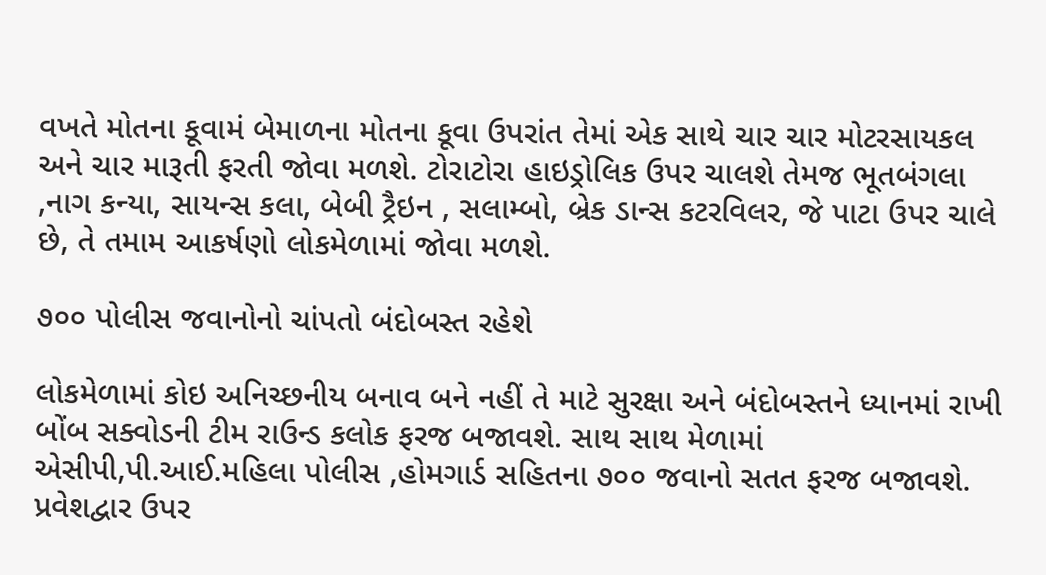વખતે મોતના કૂવામં બેમાળના મોતના કૂવા ઉપરાંત તેમાં એક સાથે ચાર ચાર મોટરસાયકલ અને ચાર મારૂતી ફરતી જોવા મળશે. ટોરાટોરા હાઇડ્રોલિક ઉપર ચાલશે તેમજ ભૂતબંગલા ,નાગ કન્યા, સાયન્સ કલા, બેબી ટ્રૈઇન , સલામ્બો, બ્રેક ડાન્સ કટરવિલર, જે પાટા ઉપર ચાલે છે, તે તમામ આકર્ષણો લોકમેળામાં જોવા મળશે.

૭૦૦ પોલીસ જવાનોનો ચાંપતો બંદોબસ્ત રહેશે

લોકમેળામાં કોઇ અનિચ્છનીય બનાવ બને નહીં તે માટે સુરક્ષા અને બંદોબસ્તને ધ્યાનમાં રાખી બોંબ સક્વોડની ટીમ રાઉન્ડ કલોક ફરજ બજાવશે. સાથ સાથ મેળામાં એસીપી,પી.આઈ.મહિલા પોલીસ ,હોમગાર્ડ સહિતના ૭૦૦ જવાનો સતત ફરજ બજાવશે. પ્રવેશદ્વાર ઉપર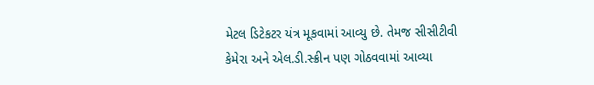મેટલ ડિટેકટર યંત્ર મૂકવામાં આવ્યુ છે. તેમજ સીસીટીવી કેમેરા અને એલ.ડી.સ્ક્રીન પણ ગોઠવવામાં આવ્યા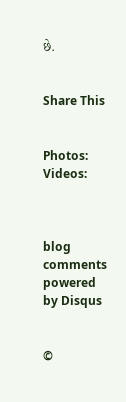છે.


Share This


Photos:
Videos:



blog comments powered by Disqus


©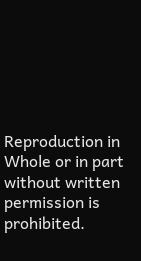Reproduction in Whole or in part without written permission is prohibited.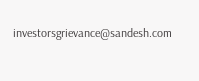investorsgrievance@sandesh.com